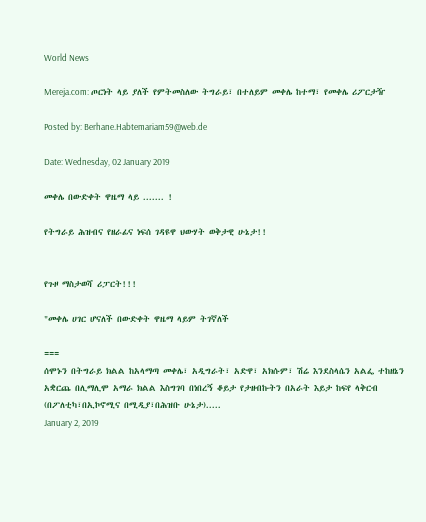World News

Mereja.com: ጦርነት ላይ ያለች የምትመስለው ትግራይ፣ በተለይም መቀሌ ከተማ፣ የመቀሌ ሪፖርታዥ

Posted by: Berhane.Habtemariam59@web.de

Date: Wednesday, 02 January 2019

መቀሌ በውድቀት ዋዜማ ላይ ....... !

የትግራይ ሕዝብና የዘራፊና ነፍሰ ገዳዩዋ ህውሃት ወቅታዊ ሁኔታ!!


የጉዞ ማስታወሻ ሪፓርት!!!

"መቀሌ ሀገር ሆናለች በውድቀት ዋዜማ ላይም ትገኛለች

===
ሰሞኑን በትግራይ ክልል ከአላማጣ መቀሌ፣ አዲግራት፣ አድዋ፣ አክሱም፣ ሽሬ እንደስላሴን አልፌ ተከዘኔን አቋርጨ በሊማሊሞ አማራ ክልል እስግገባ በነበረኝ ቆይታ የታዘብኩትን በአራት እይታ ከፍየ ላቅርብ (በፖለቲካ፣በኢኮኖሚና በሚዲያ፣በሕዝቡ ሁኔታ).....
January 2, 2019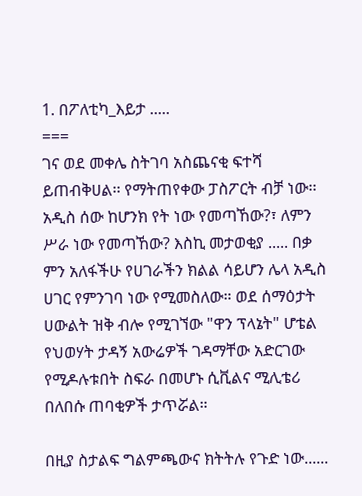1. በፖለቲካ_እይታ .....
===
ገና ወደ መቀሌ ስትገባ አስጨናቂ ፍተሻ ይጠብቅሀል፡፡ የማትጠየቀው ፓስፖርት ብቻ ነው፡፡ አዲስ ሰው ከሆንክ የት ነው የመጣኸው?፣ ለምን ሥራ ነው የመጣኸው? እስኪ መታወቂያ ..... በቃ ምን አለፋችሁ የሀገራችን ክልል ሳይሆን ሌላ አዲስ ሀገር የምንገባ ነው የሚመስለው። ወደ ሰማዕታት ሀውልት ዝቅ ብሎ የሚገኘው "ዋን ፕላኔት" ሆቴል የህወሃት ታዳኝ አውሬዎች ገዳማቸው አድርገው የሚዶሉቱበት ስፍራ በመሆኑ ሲቪልና ሚሊቴሪ በለበሱ ጠባቂዎች ታጥሯል።

በዚያ ስታልፍ ግልምጫውና ክትትሉ የጉድ ነው......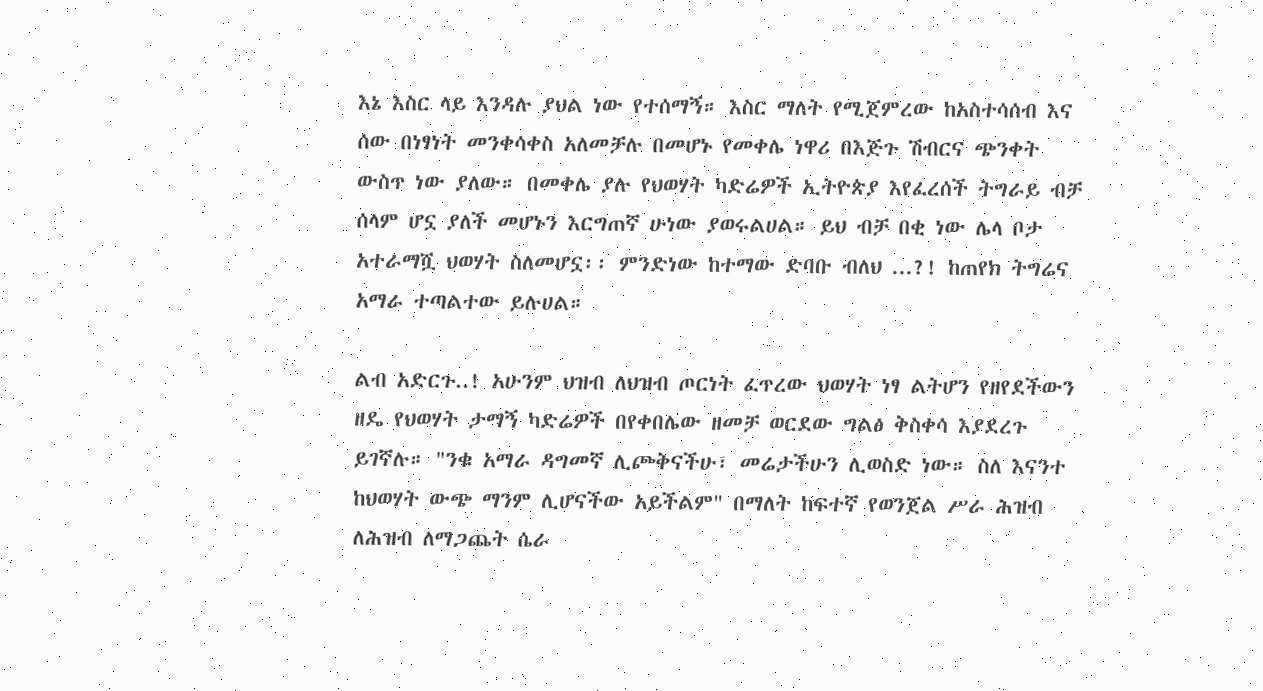እኔ እስር ላይ እንዳሉ ያህል ነው የተሰማኝ። እስር ማለት የሚጀምረው ከአስተሳሰብ እና ሰው በነፃነት መንቀሳቀስ አለመቻሉ በመሆኑ የመቀሌ ነዋሪ በእጅጉ ሽብርና ጭንቀት ውስጥ ነው ያለው። በመቀሌ ያሉ የህወሃት ካድሬዎች ኢትዮጵያ እየፈረሰች ትግራይ ብቻ ሰላም ሆኗ ያለች መሆኑን እርግጠኛ ሁነው ያወሩልሀል። ይህ ብቻ በቂ ነው ሌላ ቦታ አተራማሿ ህወሃት ስለመሆኗ፡፡ ምንድነው ከተማው ድባቡ ብለህ ...?! ከጠየክ ትግሬና አማራ ተጣልተው ይሉሀል።

ልብ አድርጉ..! አሁንም ህዝብ ለህዝብ ጦርነት ፈጥረው ህወሃት ነፃ ልትሆን የዘየደችውን ዘዴ የህወሃት ታማኝ ካድሬዎች በየቀበሌው ዘመቻ ወርደው ግልፅ ቅስቀሳ እያደረጉ ይገኛሉ። "ንቁ አማራ ዳግመኛ ሊጮቅናችሁ፣ መሬታችሁን ሊወስድ ነው። ስለ እናንተ ከህወሃት ውጭ ማንም ሊሆናችው አይችልም" በማለት ከፍተኛ የወንጀል ሥራ ሕዝብ ለሕዝብ ለማጋጨት ሴራ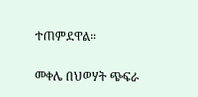ተጠምደዋል።

መቀሌ በህወሃት ጭፍራ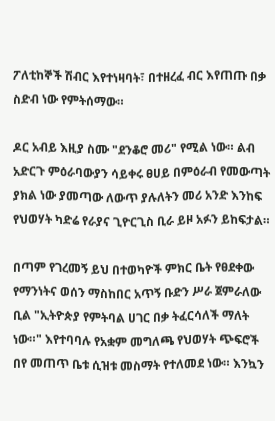ፖለቲከኞች ሽብር እየተነዛባት፣ በተዘረፈ ብር እየጠጡ በቃ ስድብ ነው የምትሰማው።

ዶር አብይ እዚያ ስሙ "ደንቆሮ መሪ" የሚል ነው። ልብ አድርጉ ምዕራባውያን ሳይቀሩ ፀሀይ በምዕራብ የመውጣት ያክል ነው ያመጣው ለውጥ ያሉለትን መሪ አንድ እንከፍ የህወሃት ካድሬ የራያና ጊዮርጊስ ቢራ ይዞ አፉን ይከፍታል።

በጣም የገረመኝ ይህ በተወካዮች ምክር ቤት የፀደቀው የማንነትና ወሰን ማስከበር አጥኝ ቡድን ሥራ ጀምራለው ቢል "ኢትዮጵያ የምትባል ሀገር በቃ ትፈርሳለች ማለት ነው።" እየተባባሉ የአቋም መግለጫ የህወሃት ጭፍሮች በየ መጠጥ ቤቱ ሲዝቱ መስማት የተለመደ ነው። እንኳን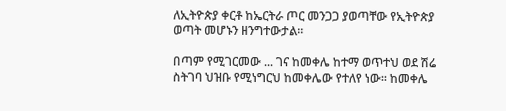ለኢትዮጵያ ቀርቶ ከኤርትራ ጦር መንጋጋ ያወጣቸው የኢትዮጵያ ወጣት መሆኑን ዘንግተውታል።

በጣም የሚገርመው ... ገና ከመቀሌ ከተማ ወጥተህ ወደ ሽሬ ስትገባ ህዝቡ የሚነግርህ ከመቀሌው የተለየ ነው፡፡ ከመቀሌ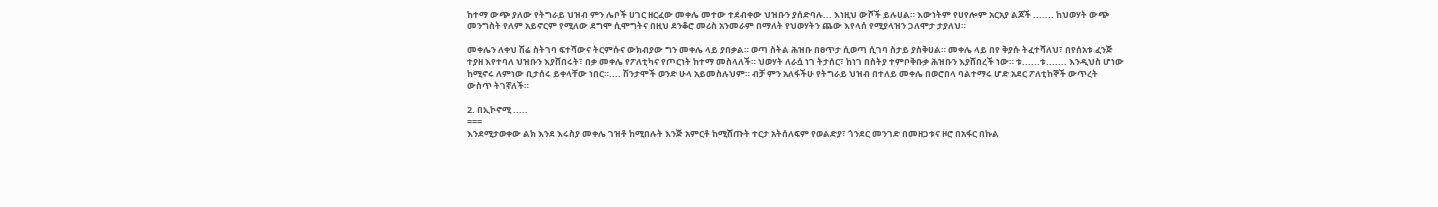ከተማ ውጭ ያለው የትግራይ ህዝብ ምን ሌቦች ሀገር ዘርፈው መቀሌ መተው ተደብቀው ህዝቡን ያሰድባሉ... እነዚህ ውሾች ይሉሀል። እውነትም የሀየሎም አርአያ ልጆች ....... ከህወሃት ውጭ መንግስት የለም አይኖርም የሚለው ደግሞ ሲሞግትና በዚህ ደንቆሮ መሪስ አንመራም በማለት የህወሃትን ጨው እየላሰ የሚያላዝን ጋለሞታ ታያለህ።

መቀሌን ለቀህ ሽሬ ስትገባ ፍተሻውና ትርምሱና ውክብያው ግን መቀሌ ላይ ያበቃል። ወጣ ስትል ሕዝቡ በፀጥታ ሲወጣ ሲገባ ስታይ ያስቅሀል። መቀሌ ላይ በየ ቅያሱ ትፈተሻለህ፣ በየሰአቱ ፈንጅ ተያዘ እየተባለ ህዝቡን እያሸበሩት፣ በቃ መቀሌ የፖለቲካና የጦርነት ከተማ መስላለች። ህወሃት ለራሷ ነገ ትታሰር፣ ከነገ በስትያ ተምቦቅቡቃ ሕዝቡን እያሸበረች ነው። ቱ......ቱ....... እንዲህስ ሆነው ከሚኖሩ ለምነው ቢታሰሩ ይቀላቸው ነበር።.... ሽንታሞች ወንድ ሁላ አይመስሉህም። ብቻ ምን አለፋችሁ የትግራይ ህዝብ በተለይ መቀሌ በወሮበላ ባልተማሩ ሆድ አደር ፖለቲከኞች ውጥረት ውስጥ ትገኛለች።

2. በኢኮኖሚ .....
===
እንደሚታወቀው ልክ እንደ እሩስያ መቀሌ ገዝቶ ከሚበሉት እንጅ አምርቶ ከሚሸጡት ተርታ አትሰለፍም የወልድያ፣ ጎንደር መንገድ በመዘጋቱና ዞሮ በአፋር በኩል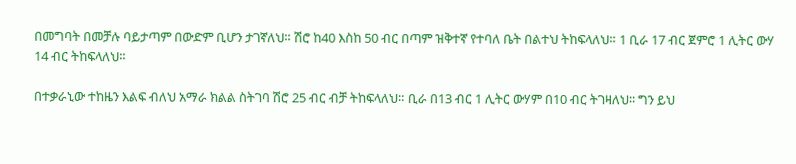በመግባት በመቻሉ ባይታጣም በውድም ቢሆን ታገኛለህ። ሽሮ ከ40 እስከ 50 ብር በጣም ዝቅተኛ የተባለ ቤት በልተህ ትከፍላለህ። 1 ቢራ 17 ብር ጀምሮ 1 ሊትር ውሃ 14 ብር ትከፍላለህ።

በተቃራኒው ተከዜን እልፍ ብለህ አማራ ክልል ስትገባ ሽሮ 25 ብር ብቻ ትከፍላለህ። ቢራ በ13 ብር 1 ሊትር ውሃም በ10 ብር ትገዛለህ፡፡ ግን ይህ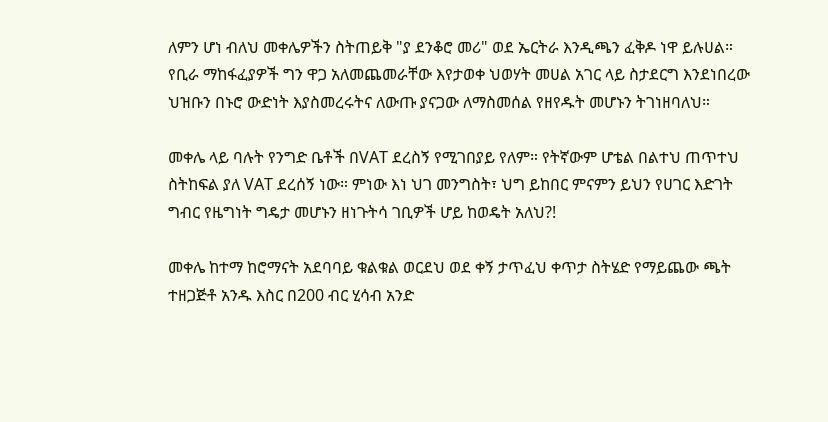ለምን ሆነ ብለህ መቀሌዎችን ስትጠይቅ "ያ ደንቆሮ መሪ" ወደ ኤርትራ እንዲጫን ፈቅዶ ነዋ ይሉሀል። የቢራ ማከፋፈያዎች ግን ዋጋ አለመጨመራቸው እየታወቀ ህወሃት መሀል አገር ላይ ስታደርግ እንደነበረው ህዝቡን በኑሮ ውድነት እያስመረሩትና ለውጡ ያናጋው ለማስመሰል የዘየዱት መሆኑን ትገነዘባለህ።

መቀሌ ላይ ባሉት የንግድ ቤቶች በVAT ደረስኝ የሚገበያይ የለም። የትኛውም ሆቴል በልተህ ጠጥተህ ስትከፍል ያለ VAT ደረሰኝ ነው። ምነው እነ ህገ መንግስት፣ ህግ ይከበር ምናምን ይህን የሀገር እድገት ግብር የዜግነት ግዴታ መሆኑን ዘነጉትሳ ገቢዎች ሆይ ከወዴት አለህ?!

መቀሌ ከተማ ከሮማናት አደባባይ ቁልቁል ወርደህ ወደ ቀኝ ታጥፈህ ቀጥታ ስትሄድ የማይጨው ጫት ተዘጋጅቶ አንዱ እስር በ200 ብር ሂሳብ አንድ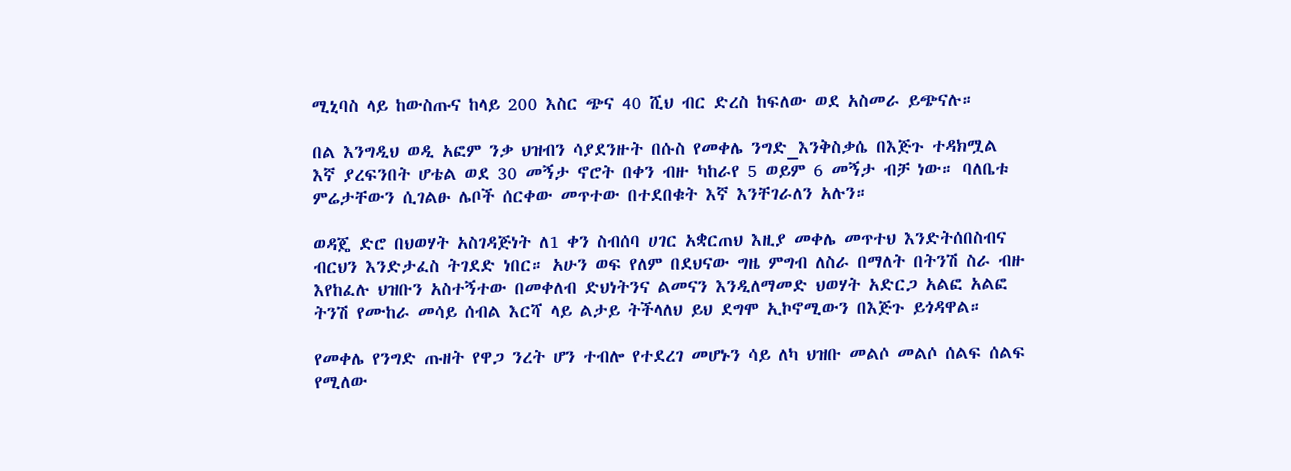ሚኒባስ ላይ ከውስጡና ከላይ 200 እስር ጭና 40 ሺህ ብር ድረስ ከፍለው ወደ አስመራ ይጭናሉ።

በል እንግዲህ ወዲ አፎም ንቃ ህዝብን ሳያደንዙት በሱስ የመቀሌ ንግድ_እንቅስቃሴ በእጅጉ ተዳክሟል እኛ ያረፍንበት ሆቴል ወደ 30 መኝታ ኖሮት በቀን ብዙ ካከራየ 5 ወይም 6 መኝታ ብቻ ነው። ባለቤቱ ምሬታቸውን ሲገልፁ ሌቦች ሰርቀው መጥተው በተደበቁት እኛ እንቸገራለን አሉን።

ወዳጄ ድሮ በህወሃት አስገዳጅነት ለ1 ቀን ስብሰባ ሀገር አቋርጠህ እዚያ መቀሌ መጥተህ እንድትሰበስብና ብርህን እንድታፈስ ትገደድ ነበር። አሁን ወፍ የለም በደህናው ግዜ ምግብ ለስራ በማለት በትንሽ ስራ ብዙ እየከፈሉ ህዝቡን አስተኝተው በመቀለብ ድህነትንና ልመናን እንዲለማመድ ህወሃት አድርጋ አልፎ አልፎ ትንሽ የሙከራ መሳይ ሰብል እርሻ ላይ ልታይ ትችላለህ ይህ ደግሞ ኢኮኖሚውን በእጅጉ ይጎዳዋል።

የመቀሌ የንግድ ጡዘት የዋጋ ንረት ሆን ተብሎ የተደረገ መሆኑን ሳይ ለካ ህዝቡ መልሶ መልሶ ሰልፍ ሰልፍ የሚለው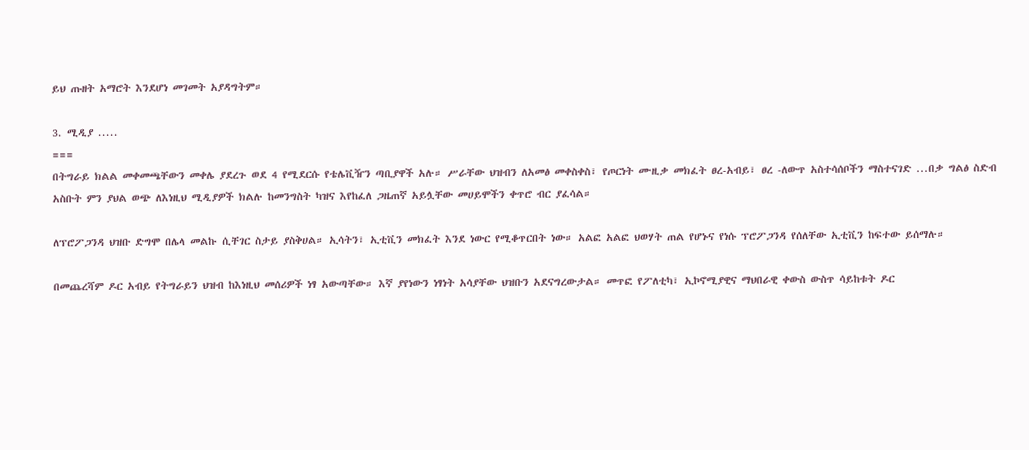ይህ ጡዘት አማሮት እንደሆነ መገመት አያዳግትም።

3. ሚዲያ .....
===
በትግራይ ክልል መቀመጫቸውን መቀሌ ያደረጉ ወደ 4 የሚደርሱ የቴሌቪዥን ጣቢያዋች አሉ። ሥራቸው ህዝብን ለአመፅ መቀስቀስ፣ የጦርነት ሙዚቃ መክፈት ፀረ-አብይ፣ ፀረ -ለውጥ አስተሳሰቦችን ማስተናገድ ...በቃ ግልፅ ስድብ አስቡት ምን ያህል ወጭ ለእነዚህ ሚዲያዎች ክልሉ ከመንግስት ካዝና እየከፈለ ጋዜጠኛ አይሏቸው መሀይሞችን ቀጥሮ ብር ያፈሳል።

ለፕሮፖጋንዳ ህዝቡ ድግሞ በሌላ መልኩ ሲቸገር ስታይ ያስቅሀል። ኢሳትን፣ ኢቲቪን መክፈት እንደ ነውር የሚቆጥርበት ነው። አልፎ አልፎ ህወሃት ጠል የሆኑና የነሱ ፕሮፖጋንዳ የሰለቸው ኢቲቪን ከፍተው ይሰማሉ።

በመጨረሻም ዶር አብይ የትግራይን ህዝብ ከእነዚህ መሰሪዎች ነፃ አውጣቸው። እኛ ያየነውን ነፃነት አሳያቸው ህዝቡን አደናግረውታል። መጥፎ የፖለቲካ፣ ኢኮኖሚያዊና ማህበራዊ ቀውስ ውስጥ ሳይከቱት ዶር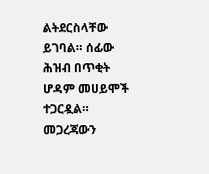ልትደርስላቸው ይገባል። ሰፊው ሕዝብ በጥቂት ሆዳም መሀይሞች ተጋርዷል። መጋረጃውን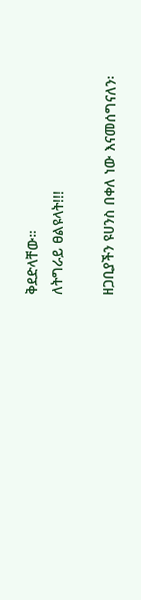ቅደድላቸው።
ለትግራይ ፀልዩላት!!!

ዘጋቢያችን ዩሀንስ በቀለ ነው እናመሰግናለን፡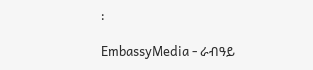፡

EmbassyMedia - ራብዓይ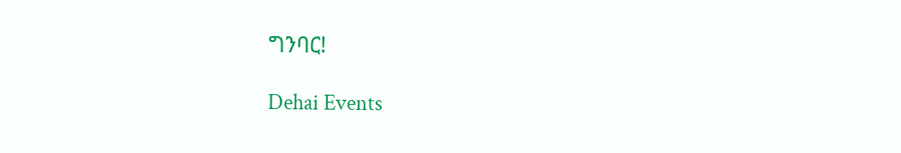ግንባር!

Dehai Events